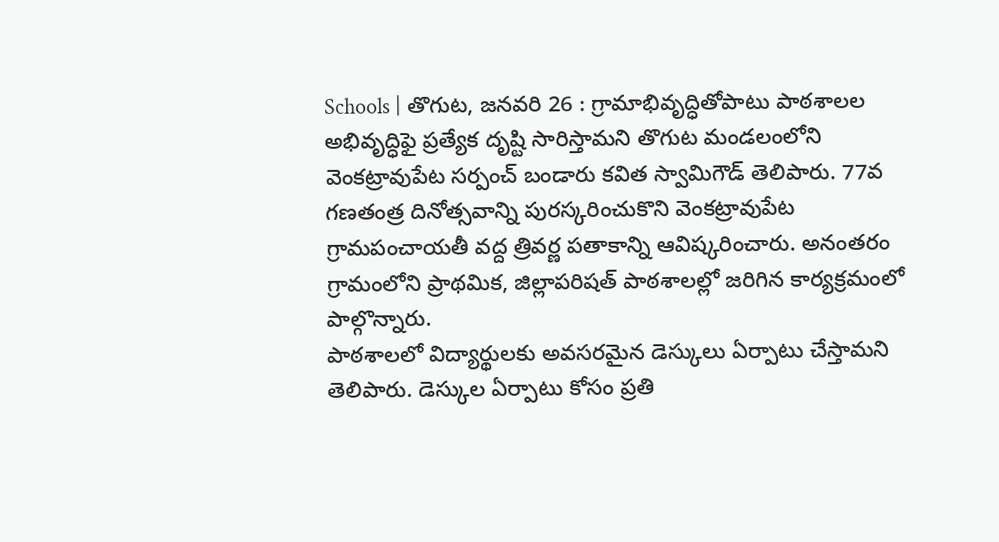Schools | తొగుట, జనవరి 26 : గ్రామాభివృద్ధితోపాటు పాఠశాలల అభివృద్ధిఫై ప్రత్యేక దృష్టి సారిస్తామని తొగుట మండలంలోని వెంకట్రావుపేట సర్పంచ్ బండారు కవిత స్వామిగౌడ్ తెలిపారు. 77వ గణతంత్ర దినోత్సవాన్ని పురస్కరించుకొని వెంకట్రావుపేట గ్రామపంచాయతీ వద్ద త్రివర్ణ పతాకాన్ని ఆవిష్కరించారు. అనంతరం గ్రామంలోని ప్రాథమిక, జిల్లాపరిషత్ పాఠశాలల్లో జరిగిన కార్యక్రమంలో పాల్గొన్నారు.
పాఠశాలలో విద్యార్థులకు అవసరమైన డెస్కులు ఏర్పాటు చేస్తామని తెలిపారు. డెస్కుల ఏర్పాటు కోసం ప్రతి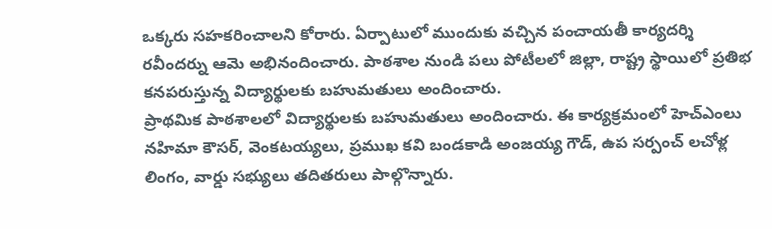ఒక్కరు సహకరించాలని కోరారు. ఏర్పాటులో ముందుకు వచ్చిన పంచాయతీ కార్యదర్శి రవీందర్ను ఆమె అభినందించారు. పాఠశాల నుండి పలు పోటీలలో జిల్లా, రాష్ట్ర స్థాయిలో ప్రతిభ కనపరుస్తున్న విద్యార్థులకు బహుమతులు అందించారు.
ప్రాథమిక పాఠశాలలో విద్యార్థులకు బహుమతులు అందించారు. ఈ కార్యక్రమంలో హెచ్ఎంలు నహిమా కౌసర్, వెంకటయ్యలు, ప్రముఖ కవి బండకాడి అంజయ్య గౌడ్, ఉప సర్పంచ్ లచోళ్ల లింగం, వార్డు సభ్యులు తదితరులు పాల్గొన్నారు.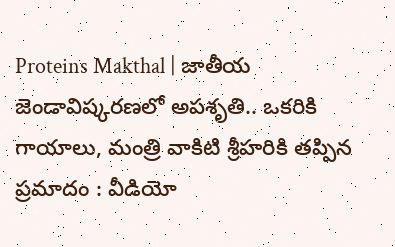Proteins Makthal | జాతీయ జెండావిష్కరణలో అపశృతి.. ఒకరికి గాయాలు, మంత్రి వాకిటి శ్రీహరికి తప్పిన ప్రమాదం : వీడియో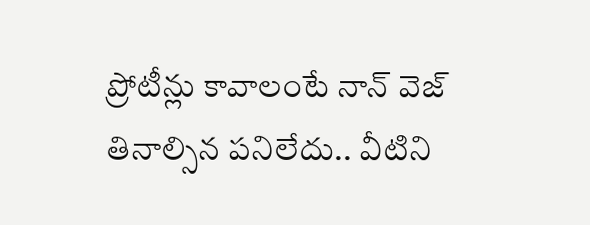ప్రోటీన్లు కావాలంటే నాన్ వెజ్ తినాల్సిన పనిలేదు.. వీటిని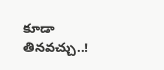కూడా తినవచ్చు..!